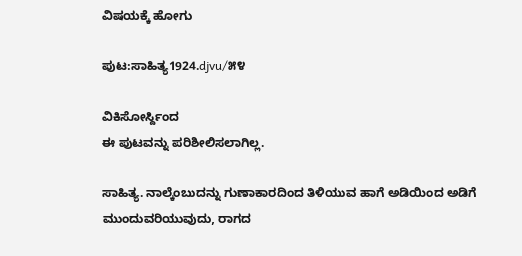ವಿಷಯಕ್ಕೆ ಹೋಗು

ಪುಟ:ಸಾಹಿತ್ಯ1924.djvu/೫೪

ವಿಕಿಸೋರ್ಸ್ದಿಂದ
ಈ ಪುಟವನ್ನು ಪರಿಶೀಲಿಸಲಾಗಿಲ್ಲ.

ಸಾಹಿತ್ಯ. ನಾಲ್ಕೆಂಬುದನ್ನು ಗುಣಾಕಾರದಿಂದ ತಿಳಿಯುವ ಹಾಗೆ ಅಡಿಯಿಂದ ಅಡಿಗೆ ಮುಂದುವರಿಯುವುದು, ರಾಗದ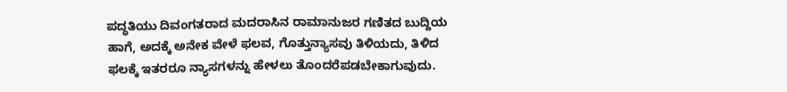ಪದ್ಧತಿಯು ದಿವಂಗತರಾದ ಮದರಾಸಿನ ರಾಮಾನುಜರ ಗಣಿತದ ಬುದ್ದಿಯ ಹಾಗೆ, ಅದಕ್ಕೆ ಅನೇಕ ವೇಳೆ ಫಲವ, ಗೊತ್ತುನ್ಯಾಸವು ತಿಳಿಯದು, ತಿಳಿದ ಫಲಕ್ಕೆ ಇತರರೂ ನ್ಯಾಸಗಳನ್ನು ಹೇಳಲು ತೊಂದರೆಪಡಬೇಕಾಗುವುದು.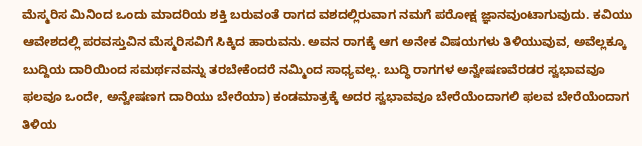ಮೆಸ್ಮರಿಸ ಮಿನಿಂದ ಒಂದು ಮಾದರಿಯ ಶಕ್ತಿ ಬರುವಂತೆ ರಾಗದ ವಶದಲ್ಲಿರುವಾಗ ನಮಗೆ ಪರೋಕ್ಷ ಜ್ಞಾನವುಂಟಾಗುವುದು. ಕವಿಯು ಆವೇಶದಲ್ಲಿ ಪರವಸ್ತುವಿನ ಮೆಸ್ಮರಿಸವಿಗೆ ಸಿಕ್ಕಿದ ಹಾರುವನು. ಅವನ ರಾಗಕ್ಕೆ ಆಗ ಅನೇಕ ವಿಷಯಗಳು ತಿಳಿಯುವುವ, ಅವೆಲ್ಲಕ್ಕೂ ಬುದ್ದಿಯ ದಾರಿಯಿಂದ ಸಮರ್ಥನವನ್ನು ತರಬೇಕೆಂದರೆ ನಮ್ಮಿಂದ ಸಾಧ್ಯವಲ್ಲ. ಬುದ್ಧಿ ರಾಗಗಳ ಅನ್ವೇಷಣವೆರಡರ ಸ್ವಭಾವವೂ ಫಲವೂ ಒಂದೇ, ಅನ್ವೇಷಣಗ ದಾರಿಯು ಬೇರೆಯಾ) ಕಂಡಮಾತ್ರಕ್ಕೆ ಅದರ ಸ್ವಭಾವವೂ ಬೇರೆಯೆಂದಾಗಲಿ ಫಲವ ಬೇರೆಯೆಂದಾಗ ತಿಳಿಯ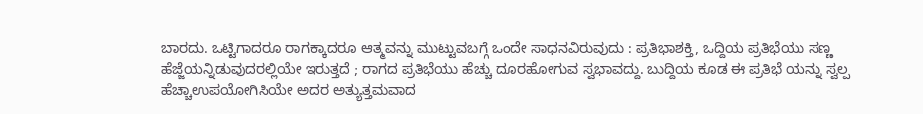ಬಾರದು. ಒಟ್ಟಿಗಾದರೂ ರಾಗಕ್ಕಾದರೂ ಆತ್ಮವನ್ನು ಮುಟ್ಟುವಬಗ್ಗೆ ಒಂದೇ ಸಾಧನವಿರುವುದು : ಪ್ರತಿಭಾಶಕ್ತಿ, ಒದ್ದಿಯ ಪ್ರತಿಭೆಯು ಸಣ್ಣ ಹೆಜ್ಜೆಯನ್ನಿಡುವುದರಲ್ಲಿಯೇ ಇರುತ್ತದೆ ; ರಾಗದ ಪ್ರತಿಭೆಯು ಹೆಚ್ಚು ದೂರಹೋಗುವ ಸ್ವಭಾವದ್ದು. ಬುದ್ದಿಯ ಕೂಡ ಈ ಪ್ರತಿಭೆ ಯನ್ನು ಸ್ವಲ್ಪ ಹೆಚ್ಚಾಉಪಯೋಗಿಸಿಯೇ ಅದರ ಅತ್ಯುತ್ತಮವಾದ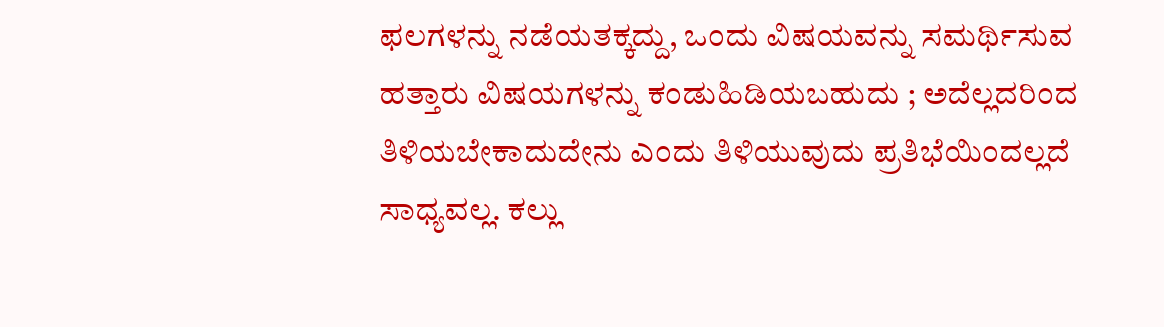ಫಲಗಳನ್ನು ನಡೆಯತಕ್ಕದ್ದು, ಒಂದು ವಿಷಯವನ್ನು ಸಮರ್ಥಿಸುವ ಹತ್ತಾರು ವಿಷಯಗಳನ್ನು ಕಂಡುಹಿಡಿಯಬಹುದು ; ಅದೆಲ್ಲದರಿಂದ ತಿಳಿಯಬೇಕಾದುದೇನು ಎಂದು ತಿಳಿಯುವುದು ಪ್ರತಿಭೆಯಿಂದಲ್ಲದೆ ಸಾಧ್ಯವಲ್ಲ. ಕಲ್ಲು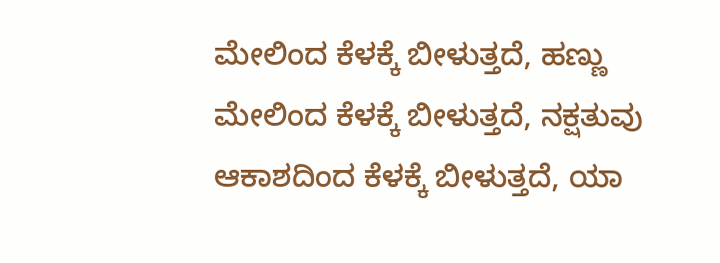ಮೇಲಿಂದ ಕೆಳಕ್ಕೆ ಬೀಳುತ್ತದೆ, ಹಣ್ಣು ಮೇಲಿಂದ ಕೆಳಕ್ಕೆ ಬೀಳುತ್ತದೆ, ನಕ್ಷತುವು ಆಕಾಶದಿಂದ ಕೆಳಕ್ಕೆ ಬೀಳುತ್ತದೆ, ಯಾ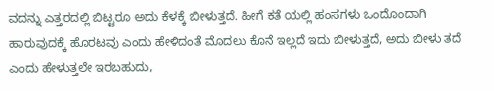ವದನ್ನು ಎತ್ತರದಲ್ಲಿ ಬಿಟ್ಟರೂ ಅದು ಕೆಳಕ್ಕೆ ಬೀಳುತ್ತದೆ. ಹೀಗೆ ಕತೆ ಯಲ್ಲಿ ಹಂಸಗಳು ಒಂದೊಂದಾಗಿ ಹಾರುವುದಕ್ಕೆ ಹೊರಟವು ಎಂದು ಹೇಳಿದಂತೆ ಮೊದಲು ಕೊನೆ ಇಲ್ಲದೆ ಇದು ಬೀಳುತ್ತದೆ, ಅದು ಬೀಳು ತದೆ ಎಂದು ಹೇಳುತ್ತಲೇ ಇರಬಹುದು,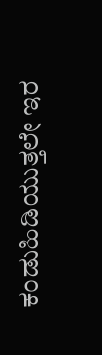ಕಂಡುಹಿಡಿಯುತ್ತಲೇ ಇರ